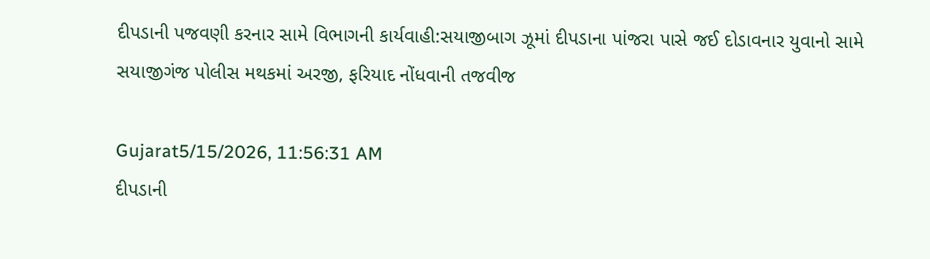દીપડાની પજવણી કરનાર સામે વિભાગની કાર્યવાહી:સયાજીબાગ ઝૂમાં દીપડાના પાંજરા પાસે જઈ દોડાવનાર યુવાનો સામે સયાજીગંજ પોલીસ મથકમાં અરજી, ફરિયાદ નોંધવાની તજવીજ

Gujarat5/15/2026, 11:56:31 AM
દીપડાની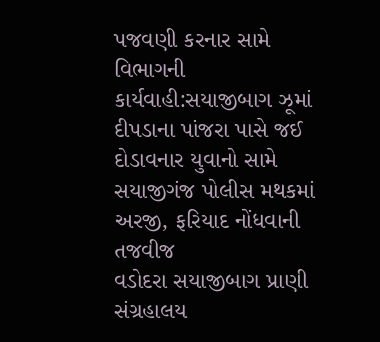પજવણી કરનાર સામે વિભાગની કાર્યવાહી:સયાજીબાગ ઝૂમાં દીપડાના પાંજરા પાસે જઈ દોડાવનાર યુવાનો સામે સયાજીગંજ પોલીસ મથકમાં અરજી, ફરિયાદ નોંધવાની તજવીજ
વડોદરા સયાજીબાગ પ્રાણી સંગ્રહાલય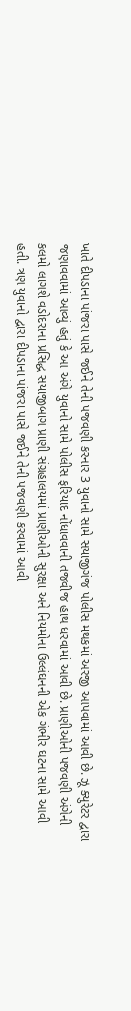ખાતે દીપડાના પાંજરા પાસે જઈને તેની પજવણી કરનાર 3 યુવાનો સામે સયાજીગંજ પોલીસ મથકમાં અરજી આપવામાં આવી છે. ઝૂ ક્યુરેટર દ્વારા જણાવવામાં આવ્યું હતું કે આ અંગે યુવાનો સામે પોલીસ ફરિયાદ નોંધાવવાની તજવીજ હાથ ધરવામાં આવી છે. પ્રાણીઓની પજવણી અંગેની કલમો લાગશે વડોદરાના પ્રસિદ્ધ સયાજીબાગ પ્રાણી સંગ્રહાલયમાં પ્રાણીઓની સુરક્ષા અને નિયમોના ઉલ્લંઘનની એક ગંભીર ઘટના સામે આવી હતી. ત્રણ યુવાનો દ્વારા દીપડાના પાંજરા પાસે જઈને તેની પજવણી કરવામાં આવી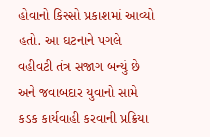હોવાનો કિસ્સો પ્રકાશમાં આવ્યો હતો. આ ઘટનાને પગલે વહીવટી તંત્ર સજાગ બન્યું છે અને જવાબદાર યુવાનો સામે કડક કાર્યવાહી કરવાની પ્રક્રિયા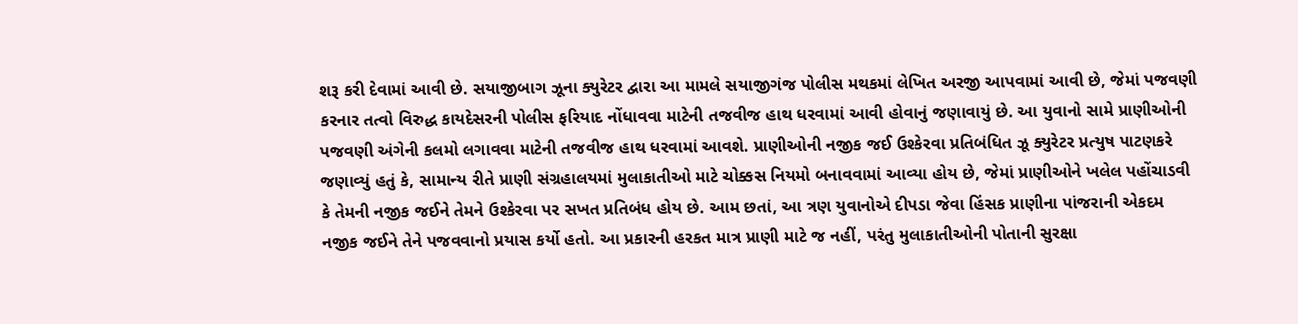શરૂ કરી દેવામાં આવી છે. સયાજીબાગ ઝૂના ક્યુરેટર દ્વારા આ મામલે સયાજીગંજ પોલીસ મથકમાં લેખિત અરજી આપવામાં આવી છે, જેમાં પજવણી કરનાર તત્વો વિરુદ્ધ કાયદેસરની પોલીસ ફરિયાદ નોંધાવવા માટેની તજવીજ હાથ ધરવામાં આવી હોવાનું જણાવાયું છે. આ યુવાનો સામે પ્રાણીઓની પજવણી અંગેની કલમો લગાવવા માટેની તજવીજ હાથ ધરવામાં આવશે. પ્રાણીઓની નજીક જઈ ઉશ્કેરવા પ્રતિબંધિત ઝૂ ક્યુરેટર પ્રત્યુષ પાટણકરે જણાવ્યું હતું કે, સામાન્ય રીતે પ્રાણી સંગ્રહાલયમાં મુલાકાતીઓ માટે ચોક્કસ નિયમો બનાવવામાં આવ્યા હોય છે, જેમાં પ્રાણીઓને ખલેલ પહોંચાડવી કે તેમની નજીક જઈને તેમને ઉશ્કેરવા પર સખત પ્રતિબંધ હોય છે. આમ છતાં, આ ત્રણ યુવાનોએ દીપડા જેવા હિંસક પ્રાણીના પાંજરાની એકદમ નજીક જઈને તેને પજવવાનો પ્રયાસ કર્યો હતો. આ પ્રકારની હરકત માત્ર પ્રાણી માટે જ નહીં, પરંતુ મુલાકાતીઓની પોતાની સુરક્ષા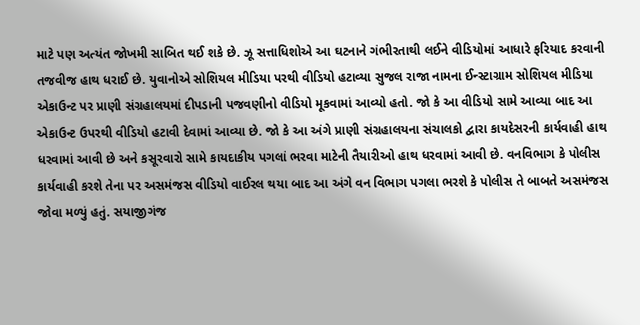માટે પણ અત્યંત જોખમી સાબિત થઈ શકે છે. ઝૂ સત્તાધિશોએ આ ઘટનાને ગંભીરતાથી લઈને વીડિયોમાં આધારે ફરિયાદ કરવાની તજવીજ હાથ ધરાઈ છે. યુવાનોએ સોશિયલ મીડિયા પરથી વીડિયો હટાવ્યા સુજલ રાજા નામના ઈન્સ્ટાગ્રામ સોશિયલ મીડિયા એકાઉન્ટ પર પ્રાણી સંગ્રહાલયમાં દીપડાની પજવણીનો વીડિયો મૂકવામાં આવ્યો હતો. જો કે આ વીડિયો સામે આવ્યા બાદ આ એકાઉન્ટ ઉપરથી વીડિયો હટાવી દેવામાં આવ્યા છે. જો કે આ અંગે પ્રાણી સંગ્રહાલયના સંચાલકો દ્વારા કાયદેસરની કાર્યવાહી હાથ ધરવામાં આવી છે અને કસૂરવારો સામે કાયદાકીય પગલાં ભરવા માટેની તૈયારીઓ હાથ ધરવામાં આવી છે. વનવિભાગ કે પોલીસ કાર્યવાહી કરશે તેના પર અસમંજસ વીડિયો વાઈરલ થયા બાદ આ અંગે વન વિભાગ પગલા ભરશે કે પોલીસ તે બાબતે અસમંજસ જોવા મળ્યું હતું. સયાજીગંજ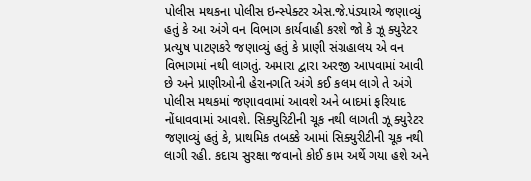પોલીસ મથકના પોલીસ ઇન્સ્પેક્ટર એસ.જે.પંડ્યાએ જણાવ્યું હતું કે આ અંગે વન વિભાગ કાર્યવાહી કરશે જો કે ઝૂ ક્યુરેટર પ્રત્યુષ પાટણકરે જણાવ્યું હતું કે પ્રાણી સંગ્રહાલય એ વન વિભાગમાં નથી લાગતું. અમારા દ્વારા અરજી આપવામાં આવી છે અને પ્રાણીઓની હેરાનગતિ અંગે કઈ કલમ લાગે તે અંગે પોલીસ મથકમાં જણાવવામાં આવશે અને બાદમાં ફરિયાદ નોંધાવવામાં આવશે. સિક્યુરિટીની ચૂક નથી લાગતી ઝૂ ક્યુરેટર જણાવ્યું હતું કે, પ્રાથમિક તબક્કે આમાં સિક્યુરીટીની ચૂક નથી લાગી રહી. કદાચ સુરક્ષા જવાનો કોઈ કામ અર્થે ગયા હશે અને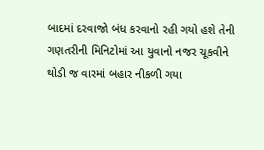બાદમાં દરવાજો બંધ કરવાનો રહી ગયો હશે તેની ગણતરીની મિનિટોમાં આ યુવાનો નજર ચૂકવીને થોડી જ વારમાં બહાર નીકળી ગયા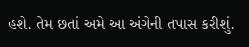હશે. તેમ છતાં અમે આ અંગેની તપાસ કરીશું.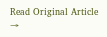Read Original Article →